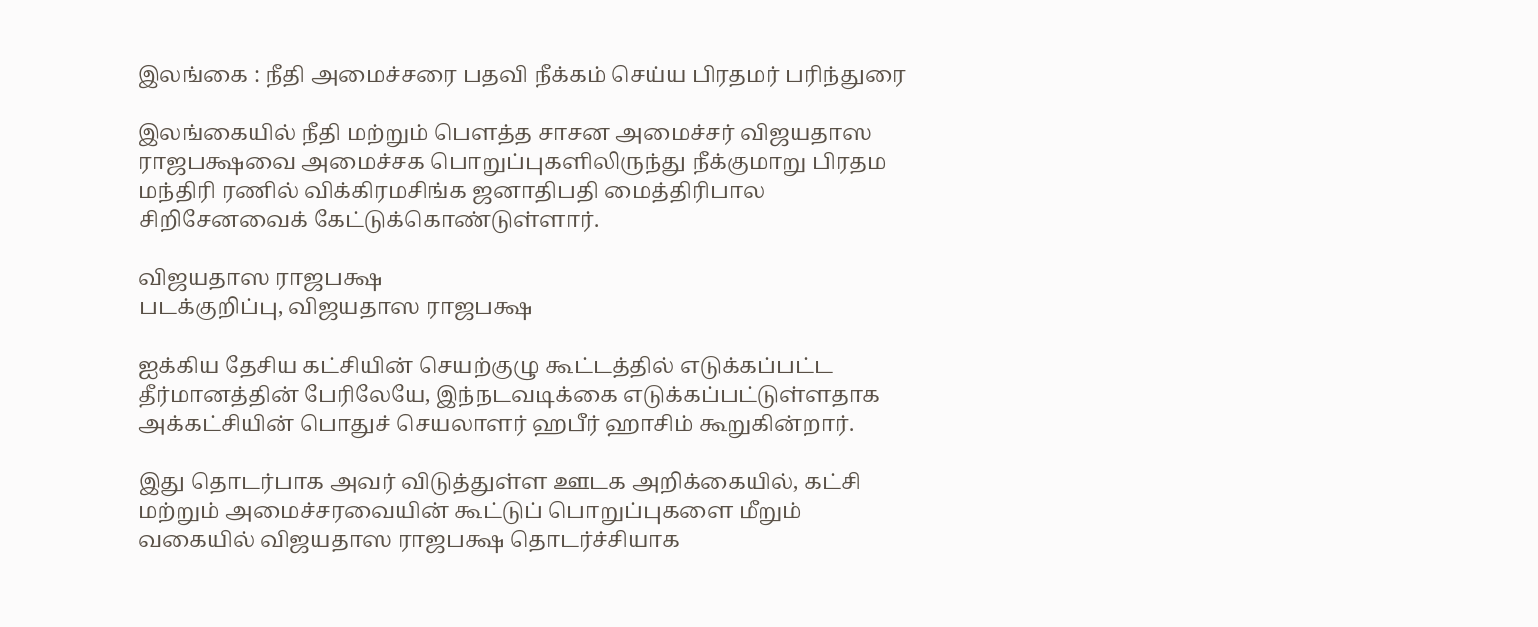இலங்கை : நீதி அமைச்சரை பதவி நீக்கம் செய்ய பிரதமர் பரிந்துரை

இலங்கையில் நீதி மற்றும் பௌத்த சாசன அமைச்சர் விஜயதாஸ ராஜபக்ஷவை அமைச்சக பொறுப்புகளிலிருந்து நீக்குமாறு பிரதம மந்திரி ரணில் விக்கிரமசிங்க ஜனாதிபதி மைத்திரிபால சிறிசேனவைக் கேட்டுக்கொண்டுள்ளார்.

விஜயதாஸ ராஜபக்ஷ
படக்குறிப்பு, விஜயதாஸ ராஜபக்ஷ

ஐக்கிய தேசிய கட்சியின் செயற்குழு கூட்டத்தில் எடுக்கப்பட்ட தீர்மானத்தின் பேரிலேயே, இந்நடவடிக்கை எடுக்கப்பட்டுள்ளதாக அக்கட்சியின் பொதுச் செயலாளர் ஹபீர் ஹாசிம் கூறுகின்றார்.

இது தொடர்பாக அவர் விடுத்துள்ள ஊடக அறிக்கையில், கட்சி மற்றும் அமைச்சரவையின் கூட்டுப் பொறுப்புகளை மீறும் வகையில் விஜயதாஸ ராஜபக்ஷ தொடர்ச்சியாக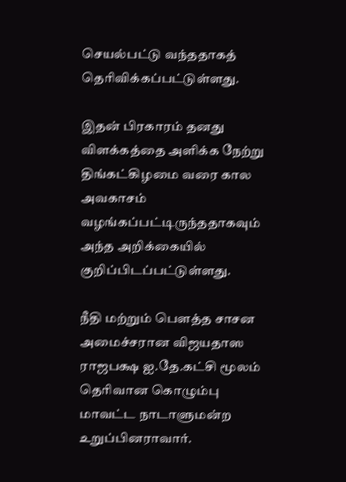செயல்பட்டு வந்ததாகத் தெரிவிக்கப்பட்டுள்ளது.

இதன் பிரகாரம் தனது விளக்கத்தை அளிக்க நேற்று திங்கட்கிழமை வரை கால அவகாசம் வழங்கப்பட்டிருந்ததாகவும் அந்த அறிக்கையில் குறிப்பிடப்பட்டுள்ளது.

நீதி மற்றும் பௌத்த சாசன அமைச்சரான விஜயதாஸ ராஜபக்ஷ ஐ.தே.கட்சி மூலம் தெரிவான கொழும்பு மாவட்ட நாடாளுமன்ற உறுப்பினராவார்.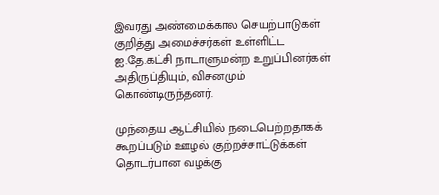இவரது அண்மைக்கால செயற்பாடுகள் குறித்து அமைச்சர்கள் உள்ளிட்ட ஐ.தே.கட்சி நாடாளுமன்ற உறுப்பினர்கள் அதிருப்தியும், விசனமும் கொண்டிருந்தனர்.

முந்தைய ஆட்சியில் நடைபெற்றதாகக் கூறப்படும் ஊழல் குற்றச்சாட்டுக்கள் தொடர்பான வழக்கு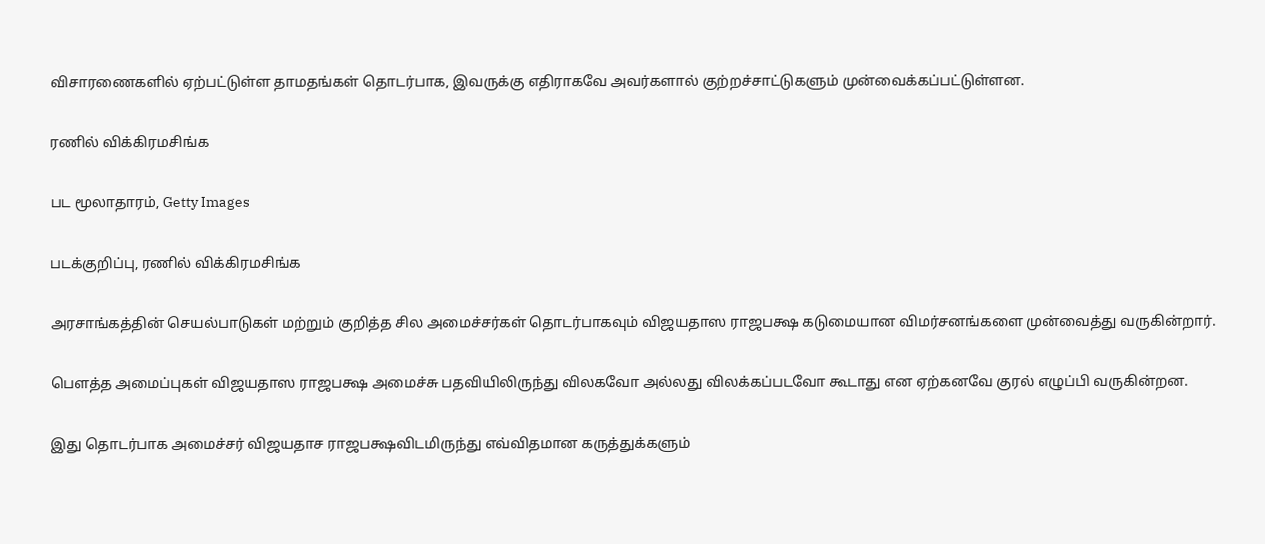விசாரணைகளில் ஏற்பட்டுள்ள தாமதங்கள் தொடர்பாக, இவருக்கு எதிராகவே அவர்களால் குற்றச்சாட்டுகளும் முன்வைக்கப்பட்டுள்ளன.

ரணில் விக்கிரமசிங்க

பட மூலாதாரம், Getty Images

படக்குறிப்பு, ரணில் விக்கிரமசிங்க

அரசாங்கத்தின் செயல்பாடுகள் மற்றும் குறித்த சில அமைச்சர்கள் தொடர்பாகவும் விஜயதாஸ ராஜபக்ஷ கடுமையான விமர்சனங்களை முன்வைத்து வருகின்றார்.

பௌத்த அமைப்புகள் விஜயதாஸ ராஜபக்ஷ அமைச்சு பதவியிலிருந்து விலகவோ அல்லது விலக்கப்படவோ கூடாது என ஏற்கனவே குரல் எழுப்பி வருகின்றன.

இது தொடர்பாக அமைச்சர் விஜயதாச ராஜபக்ஷவிடமிருந்து எவ்விதமான கருத்துக்களும்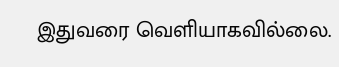இதுவரை வெளியாகவில்லை.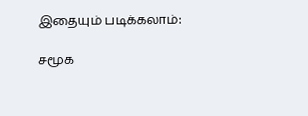இதையும் படிக்கலாம்:

சமூக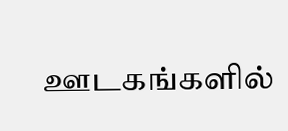ஊடகங்களில்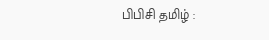பிபிசி தமிழ் :